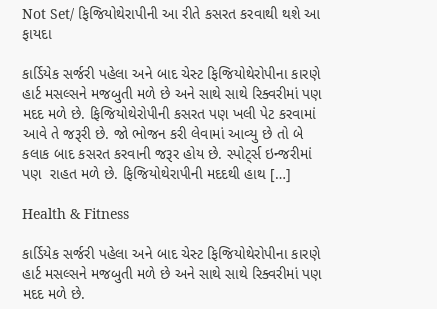Not Set/ ફિજિયોથેરાપીની આ રીતે કસરત કરવાથી થશે આ ફાયદા

કાર્ડિયેક સર્જરી પહેલા અને બાદ ચેસ્ટ ફિજિયોથેરોપીના કારણે હાર્ટ મસલ્સને મજબુતી મળે છે અને સાથે સાથે રિક્વરીમાં પણ મદદ મળે છે. ફિજિયોથેરોપીની કસરત પણ ખલી પેટ કરવામાં આવે તે જરૂરી છે. જો ભોજન કરી લેવામાં આવ્યુ છે તો બે કલાક બાદ કસરત કરવાની જરૂર હોય છે. સ્પોટ્‌ર્સ ઇન્જરીમાં પણ  રાહત મળે છે. ફિજિયોથેરાપીની મદદથી હાથ […]

Health & Fitness

કાર્ડિયેક સર્જરી પહેલા અને બાદ ચેસ્ટ ફિજિયોથેરોપીના કારણે હાર્ટ મસલ્સને મજબુતી મળે છે અને સાથે સાથે રિક્વરીમાં પણ મદદ મળે છે.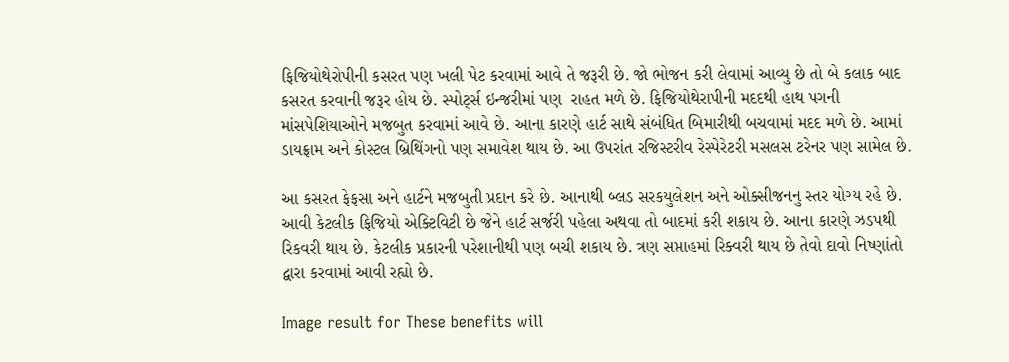ફિજિયોથેરોપીની કસરત પણ ખલી પેટ કરવામાં આવે તે જરૂરી છે. જો ભોજન કરી લેવામાં આવ્યુ છે તો બે કલાક બાદ કસરત કરવાની જરૂર હોય છે. સ્પોટ્‌ર્સ ઇન્જરીમાં પણ  રાહત મળે છે. ફિજિયોથેરાપીની મદદથી હાથ પગની માંસપેશિયાઓને મજબુત કરવામાં આવે છે. આના કારણે હાર્ટ સાથે સંબંધિત બિમારીથી બચવામાં મદદ મળે છે. આમાં ડાયફ્રામ અને કોસ્ટલ બ્રિથિંગનો પણ સમાવેશ થાય છે. આ ઉપરાંત રજિસ્ટરીવ રેસ્પેરેટરી મસલસ ટરેનર પણ સામેલ છે.

આ કસરત ફેફસા અને હાર્ટને મજબુતી પ્રદાન કરે છે. આનાથી બ્લડ સરકયુલેશન અને ઓક્સીજનનુ સ્તર યોગ્ય રહે છે. આવી કેટલીક ફિજિયો એક્ટિવિટી છે જેને હાર્ટ સર્જરી પહેલા અથવા તો બાદમાં કરી શકાય છે. આના કારણે ઝડપથી રિકવરી થાય છે. કેટલીક પ્રકારની પરેશાનીથી પણ બચી શકાય છે. ત્રણ સપ્તાહમાં રિક્વરી થાય છે તેવો દાવો નિષ્ણાંતો દ્વારા કરવામાં આવી રહ્યો છે.

Image result for These benefits will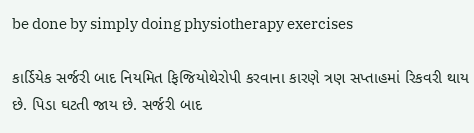be done by simply doing physiotherapy exercises

કાર્ડિયેક સર્જરી બાદ નિયમિત ફિજિયોથેરોપી કરવાના કારણે ત્રણ સપ્તાહમાં રિકવરી થાય છે. પિડા ઘટતી જાય છે. સર્જરી બાદ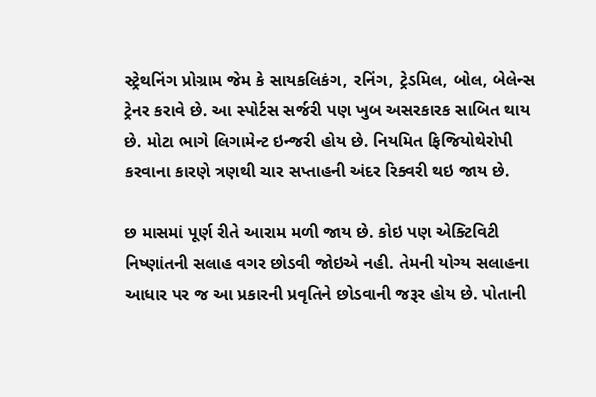સ્ટ્રેથનિંગ પ્રોગ્રામ જેમ કે સાયકલિકંગ, રનિંગ, ટ્રેડમિલ, બોલ, બેલેન્સ ટ્રેનર કરાવે છે. આ સ્પોર્ટસ સર્જરી પણ ખુબ અસરકારક સાબિત થાય છે. મોટા ભાગે લિગામેન્ટ ઇન્જરી હોય છે. નિયમિત ફિજિયોથેરોપી કરવાના કારણે ત્રણથી ચાર સપ્તાહની અંદર રિક્વરી થઇ જાય છે.

છ માસમાં પૂર્ણ રીતે આરામ મળી જાય છે. કોઇ પણ એક્ટિવિટી નિષ્ણાંતની સલાહ વગર છોડવી જોઇએ નહી. તેમની યોગ્ય સલાહના આધાર પર જ આ પ્રકારની પ્રવૃતિને છોડવાની જરૂર હોય છે. પોતાની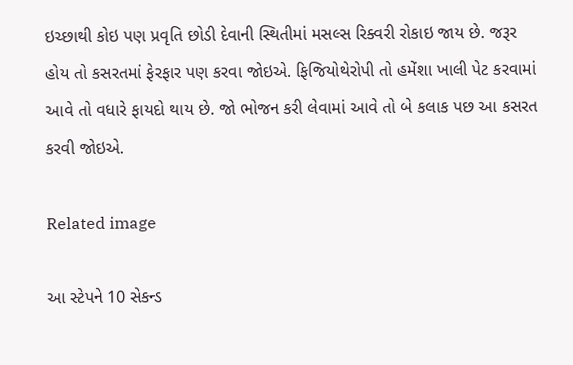ઇચ્છાથી કોઇ પણ પ્રવૃતિ છોડી દેવાની સ્થિતીમાં મસલ્સ રિક્વરી રોકાઇ જાય છે. જરૂર હોય તો કસરતમાં ફેરફાર પણ કરવા જોઇએ. ફિજિયોથેરોપી તો હમેંશા ખાલી પેટ કરવામાં આવે તો વધારે ફાયદો થાય છે. જો ભોજન કરી લેવામાં આવે તો બે કલાક પછ આ કસરત કરવી જોઇએ.

Related image

આ સ્ટેપને 10 સેકન્ડ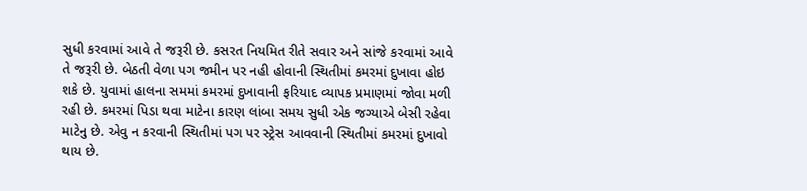સુધી કરવામાં આવે તે જરૂરી છે. કસરત નિયમિત રીતે સવાર અને સાંજે કરવામાં આવે તે જરૂરી છે. બેઠતી વેળા પગ જમીન પર નહી હોવાની સ્થિતીમાં કમરમાં દુખાવા હોઇ શકે છે. યુવામાં હાલના સમમાં કમરમાં દુખાવાની ફરિયાદ વ્યાપક પ્રમાણમાં જોવા મળી રહી છે. કમરમાં પિડા થવા માટેના કારણ લાંબા સમય સુધી એક જગ્યાએ બેસી રહેવા માટેનુ છે. એવુ ન કરવાની સ્થિતીમાં પગ પર સ્ટ્રેસ આવવાની સ્થિતીમાં કમરમાં દુખાવો થાય છે.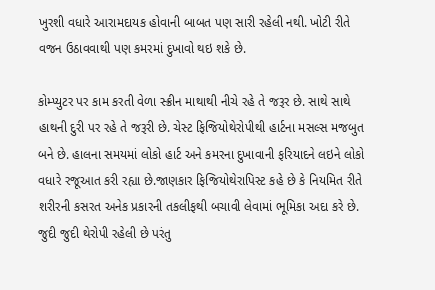ખુરશી વધારે આરામદાયક હોવાની બાબત પણ સારી રહેલી નથી. ખોટી રીતે વજન ઉઠાવવાથી પણ કમરમાં દુખાવો થઇ શકે છે.

કોમ્પ્યુટર પર કામ કરતી વેળા સ્ક્રીન માથાથી નીચે રહે તે જરૂર છે. સાથે સાથે હાથની દુરી પર રહે તે જરૂરી છે. ચેસ્ટ ફિજિયોથેરોપીથી હાર્ટના મસલ્સ મજબુત બને છે. હાલના સમયમાં લોકો હાર્ટ અને કમરના દુખાવાની ફરિયાદને લઇને લોકો વધારે રજૂઆત કરી રહ્યા છે.જાણકાર ફિજિયોથેરાપિસ્ટ કહે છે કે નિયમિત રીતે શરીરની કસરત અનેક પ્રકારની તકલીફથી બચાવી લેવામાં ભૂમિકા અદા કરે છે. જુદી જુદી થેરોપી રહેલી છે પરંતુ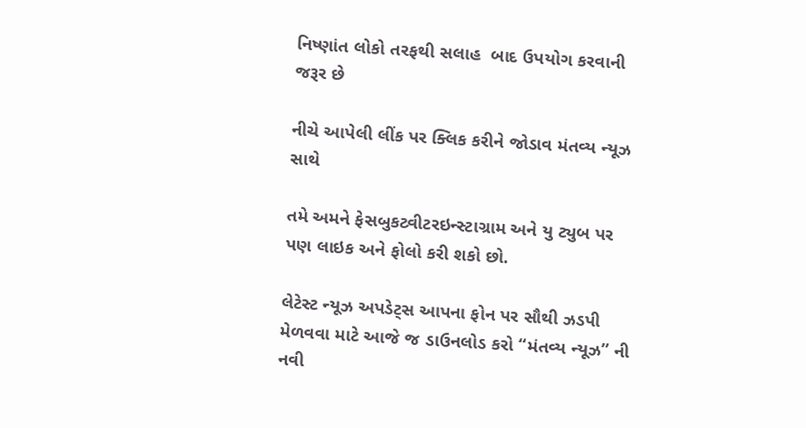નિષ્ણાંત લોકો તરફથી સલાહ  બાદ ઉપયોગ કરવાની જરૂર છે

નીચે આપેલી લીંક પર ક્લિક કરીને જોડાવ મંતવ્ય ન્યૂઝ સાથે

તમે અમને ફેસબુકટ્વીટરઇન્સ્ટાગ્રામ અને યુ ટ્યુબ પર પણ લાઇક અને ફોલો કરી શકો છો.

લેટેસ્ટ ન્યૂઝ અપડેટ્સ આપના ફોન પર સૌથી ઝડપી મેળવવા માટે આજે જ ડાઉનલોડ કરો “મંતવ્ય ન્યૂઝ” ની નવી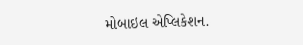મોબાઇલ એપ્લિકેશન.